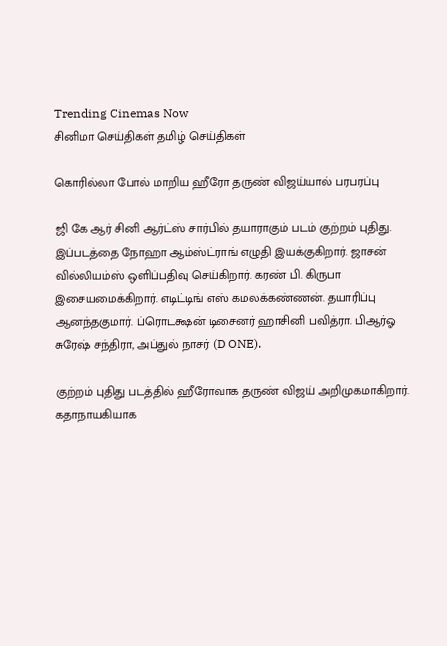Trending Cinemas Now
சினிமா செய்திகள் தமிழ் செய்திகள்

கொரில்லா போல் மாறிய ஹீரோ தருண் விஜய்யால் பரபரப்பு

ஜி கே ஆர் சினி ஆர்ட்ஸ் சார்பில் தயாராகும் படம் குற்றம் புதிது. இப்படத்தை நோஹா ஆம்ஸ்ட்ராங் எழுதி இயக்குகிறார். ஜாசன் வில்லியம்ஸ் ஒளிப்பதிவு செய்கிறார். கரண் பி. கிருபா இசையமைக்கிறார். எடிட்டிங் எஸ் கமலக்கண்ணன். தயாரிப்பு ஆனந்தகுமார். ப்ரொடக்ஷன் டிசைனர் ஹாசினி பவித்ரா. பிஆர்ஓ சுரேஷ் சந்திரா, அப்துல் நாசர் (D ONE).

குற்றம் புதிது படத்தில் ஹீரோவாக தருண் விஜய் அறிமுகமாகிறார். கதாநாயகியாக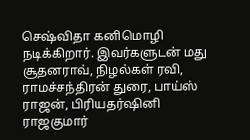செஷ்விதா கனிமொழி நடிக்கிறார். இவர்களுடன் மது சூதனராவ், நிழல்கள் ரவி, ராமச்சந்திரன் துரை, பாய்ஸ் ராஜன், பிரியதர்ஷினி ராஜகுமார்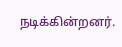நடிக்கின்றனர்.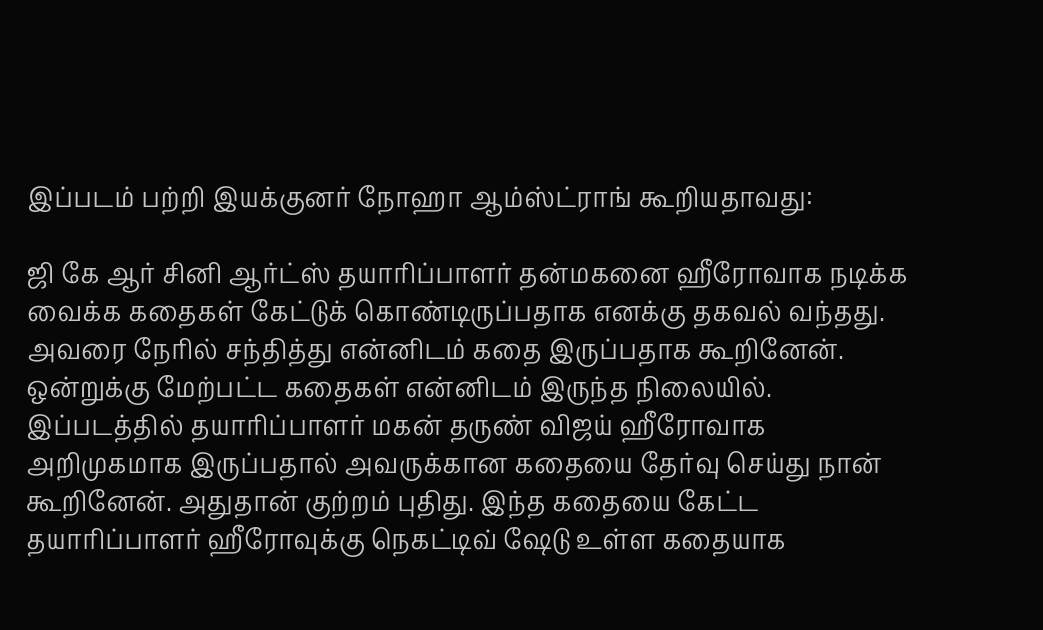இப்படம் பற்றி இயக்குனர் நோஹா ஆம்ஸ்ட்ராங் கூறியதாவது:

ஜி கே ஆர் சினி ஆர்ட்ஸ் தயாரிப்பாளர் தன்மகனை ஹீரோவாக நடிக்க வைக்க கதைகள் கேட்டுக் கொண்டிருப்பதாக எனக்கு தகவல் வந்தது. அவரை நேரில் சந்தித்து என்னிடம் கதை இருப்பதாக கூறினேன். ஒன்றுக்கு மேற்பட்ட கதைகள் என்னிடம் இருந்த நிலையில். இப்படத்தில் தயாரிப்பாளர் மகன் தருண் விஜய் ஹீரோவாக அறிமுகமாக இருப்பதால் அவருக்கான கதையை தேர்வு செய்து நான் கூறினேன். அதுதான் குற்றம் புதிது. இந்த கதையை கேட்ட தயாரிப்பாளர் ஹீரோவுக்கு நெகட்டிவ் ஷேடு உள்ள கதையாக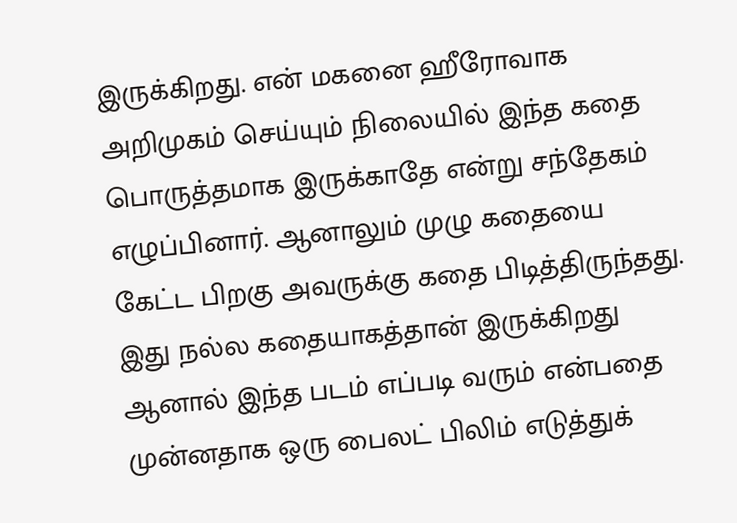இருக்கிறது. என் மகனை ஹீரோவாக அறிமுகம் செய்யும் நிலையில் இந்த கதை பொருத்தமாக இருக்காதே என்று சந்தேகம் எழுப்பினார். ஆனாலும் முழு கதையை  கேட்ட பிறகு அவருக்கு கதை பிடித்திருந்தது. இது நல்ல கதையாகத்தான் இருக்கிறது ஆனால் இந்த படம் எப்படி வரும் என்பதை முன்னதாக ஒரு பைலட் பிலிம் எடுத்துக்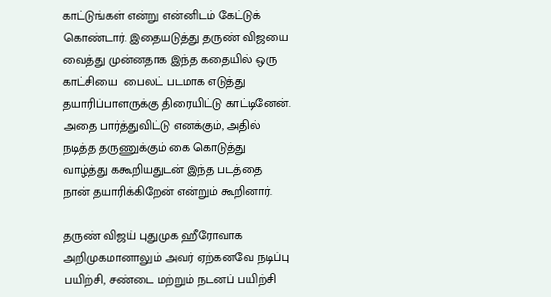காட்டுங்கள் என்று என்னிடம் கேட்டுக் கொண்டார். இதையடுத்து தருண் விஜயை வைத்து முன்னதாக இந்த கதையில் ஒரு காட்சியை  பைலட் படமாக எடுத்து தயாரிப்பாளருக்கு திரையிட்டு காட்டினேன். அதை பார்த்துவிட்டு எனக்கும், அதில் நடித்த தருணுக்கும் கை கொடுத்து வாழ்த்து ககூறியதுடன் இந்த படத்தை நான் தயாரிக்கிறேன் என்றும் கூறினார்.

தருண் விஜய் புதுமுக ஹீரோவாக அறிமுகமானாலும் அவர் ஏற்கனவே நடிப்பு பயிற்சி, சண்டை மற்றும் நடனப் பயிற்சி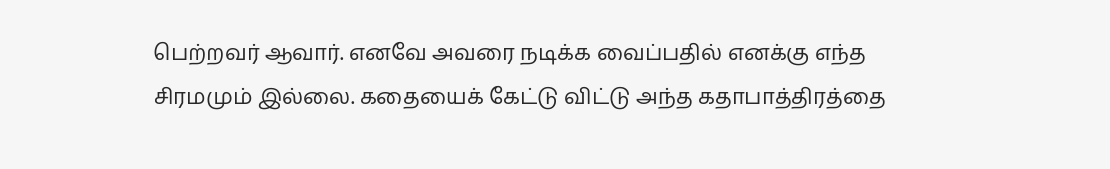பெற்றவர் ஆவார். எனவே அவரை நடிக்க வைப்பதில் எனக்கு எந்த சிரமமும் இல்லை. கதையைக் கேட்டு விட்டு அந்த கதாபாத்திரத்தை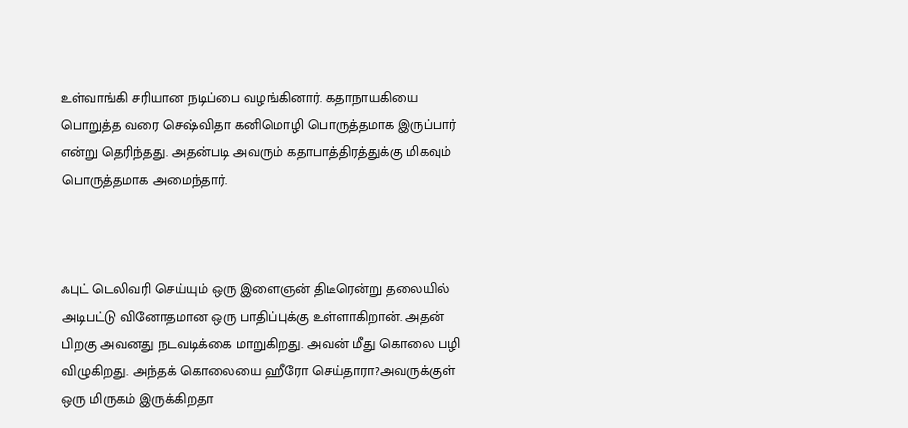உள்வாங்கி சரியான நடிப்பை வழங்கினார். கதாநாயகியை பொறுத்த வரை செஷ்விதா கனிமொழி பொருத்தமாக இருப்பார் என்று தெரிந்தது. அதன்படி அவரும் கதாபாத்திரத்துக்கு மிகவும் பொருத்தமாக அமைந்தார்.



ஃபுட் டெலிவரி செய்யும் ஒரு இளைஞன் திடீரென்று தலையில் அடிபட்டு வினோதமான ஒரு பாதிப்புக்கு உள்ளாகிறான். அதன் பிறகு அவனது நடவடிக்கை மாறுகிறது. அவன் மீது கொலை பழி விழுகிறது. அந்தக் கொலையை ஹீரோ செய்தாரா?அவருக்குள் ஒரு மிருகம் இருக்கிறதா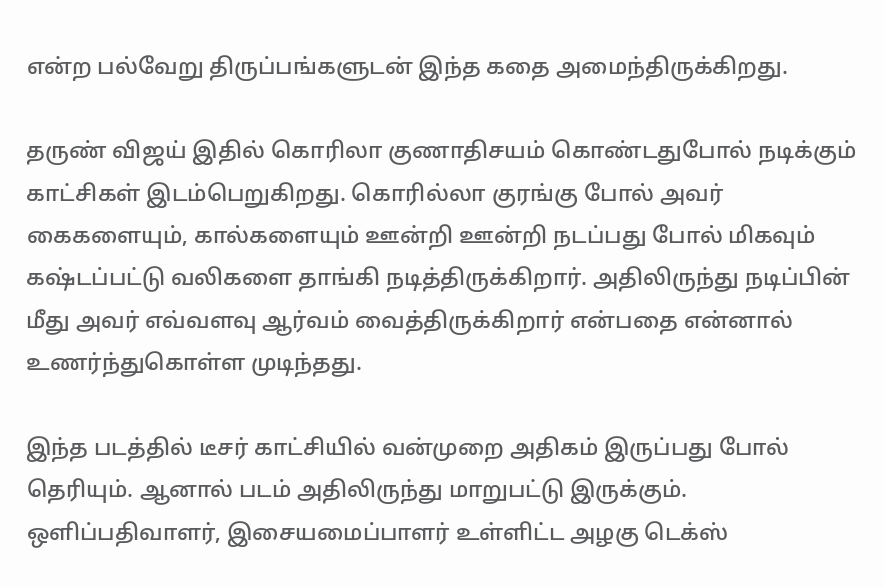என்ற பல்வேறு திருப்பங்களுடன் இந்த கதை அமைந்திருக்கிறது.

தருண் விஜய் இதில் கொரிலா குணாதிசயம் கொண்டதுபோல் நடிக்கும் காட்சிகள் இடம்பெறுகிறது. கொரில்லா குரங்கு போல் அவர் கைகளையும், கால்களையும் ஊன்றி ஊன்றி நடப்பது போல் மிகவும் கஷ்டப்பட்டு வலிகளை தாங்கி நடித்திருக்கிறார். அதிலிருந்து நடிப்பின் மீது அவர் எவ்வளவு ஆர்வம் வைத்திருக்கிறார் என்பதை என்னால் உணர்ந்துகொள்ள முடிந்தது.

இந்த படத்தில் டீசர் காட்சியில் வன்முறை அதிகம் இருப்பது போல் தெரியும். ஆனால் படம் அதிலிருந்து மாறுபட்டு இருக்கும்.  ஒளிப்பதிவாளர், இசையமைப்பாளர் உள்ளிட்ட அழகு டெக்ஸ்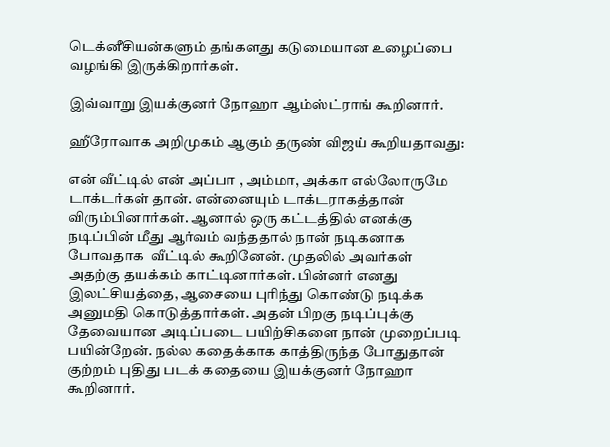டெக்னீசியன்களும் தங்களது கடுமையான உழைப்பை வழங்கி இருக்கிறார்கள்.

இவ்வாறு இயக்குனர் நோஹா ஆம்ஸ்ட்ராங் கூறினார்.

ஹீரோவாக அறிமுகம் ஆகும் தருண் விஜய் கூறியதாவது:

என் வீட்டில் என் அப்பா , அம்மா, அக்கா எல்லோருமே டாக்டர்கள் தான். என்னையும் டாக்டராகத்தான் விரும்பினார்கள். ஆனால் ஒரு கட்டத்தில் எனக்கு நடிப்பின் மீது ஆர்வம் வந்ததால் நான் நடிகனாக போவதாக  வீட்டில் கூறினேன். முதலில் அவர்கள் அதற்கு தயக்கம் காட்டினார்கள். பின்னர் எனது இலட்சியத்தை, ஆசையை புரிந்து கொண்டு நடிக்க அனுமதி கொடுத்தார்கள். அதன் பிறகு நடிப்புக்கு தேவையான அடிப்படை பயிற்சிகளை நான் முறைப்படி பயின்றேன். நல்ல கதைக்காக காத்திருந்த போதுதான் குற்றம் புதிது படக் கதையை இயக்குனர் நோஹா கூறினார்.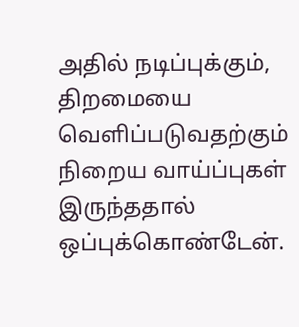அதில் நடிப்புக்கும்,  திறமையை வெளிப்படுவதற்கும் நிறைய வாய்ப்புகள் இருந்ததால் ஒப்புக்கொண்டேன்.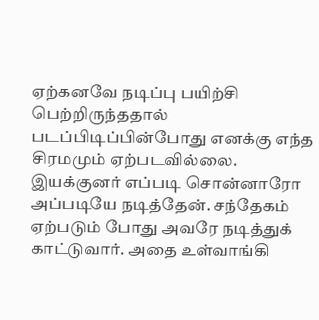ஏற்கனவே நடிப்பு பயிற்சி பெற்றிருந்ததால் படப்பிடிப்பின்போது எனக்கு எந்த சிரமமும் ஏற்படவில்லை. இயக்குனர் எப்படி சொன்னாரோ அப்படியே நடித்தேன். சந்தேகம் ஏற்படும் போது அவரே நடித்துக் காட்டுவார். அதை உள்வாங்கி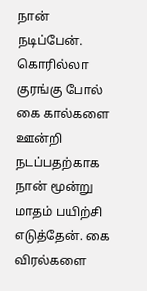நான் நடிப்பேன். கொரில்லா குரங்கு போல் கை கால்களை ஊன்றி நடப்பதற்காக நான் மூன்று மாதம் பயிற்சி எடுத்தேன். கை விரல்களை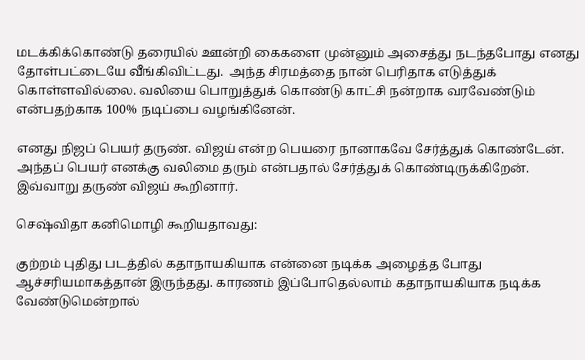மடக்கிக்கொண்டு தரையில் ஊன்றி கைகளை முன்னும் அசைத்து நடந்தபோது எனது தோள்பட்டையே வீங்கிவிட்டது.  அந்த சிரமத்தை நான் பெரிதாக எடுத்துக் கொள்ளவில்லை. வலியை பொறுத்துக் கொண்டு காட்சி நன்றாக வரவேண்டும் என்பதற்காக 100% நடிப்பை வழங்கினேன்.

எனது நிஜப் பெயர் தருண். விஜய் என்ற பெயரை நானாகவே சேர்த்துக் கொண்டேன். அந்தப் பெயர் எனக்கு வலிமை தரும் என்பதால் சேர்த்துக் கொண்டிருக்கிறேன். இவ்வாறு தருண் விஜய் கூறினார்.

செஷ்விதா கனிமொழி கூறியதாவது:

குற்றம் புதிது படத்தில் கதாநாயகியாக என்னை நடிக்க அழைத்த போது ஆச்சரியமாகத்தான் இருந்தது. காரணம் இப்போதெல்லாம் கதாநாயகியாக நடிக்க வேண்டுமென்றால்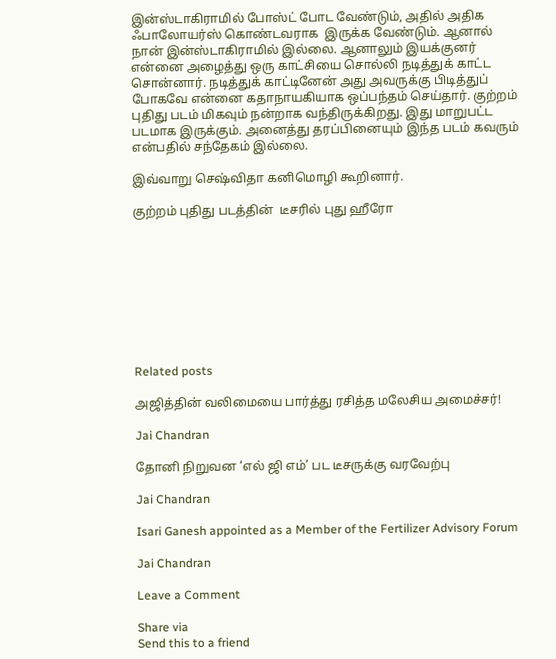இன்ஸ்டாகிராமில் போஸ்ட் போட வேண்டும், அதில் அதிக ஃபாலோயர்ஸ் கொண்டவராக  இருக்க வேண்டும். ஆனால் நான் இன்ஸ்டாகிராமில் இல்லை. ஆனாலும் இயக்குனர் என்னை அழைத்து ஒரு காட்சியை சொல்லி நடித்துக் காட்ட சொன்னார். நடித்துக் காட்டினேன் அது அவருக்கு பிடித்துப் போகவே என்னை கதாநாயகியாக ஒப்பந்தம் செய்தார். குற்றம் புதிது படம் மிகவும் நன்றாக வந்திருக்கிறது. இது மாறுபட்ட படமாக இருக்கும். அனைத்து தரப்பினையும் இந்த படம் கவரும் என்பதில் சந்தேகம் இல்லை.

இவ்வாறு செஷ்விதா கனிமொழி கூறினார்.

குற்றம் புதிது படத்தின்  டீசரில் புது ஹீரோ









Related posts

அஜித்தின் வலிமையை பார்த்து ரசித்த மலேசிய அமைச்சர்!

Jai Chandran

தோனி நிறுவன ‘எல் ஜி எம்’ பட டீசருக்கு வரவேற்பு

Jai Chandran

Isari Ganesh appointed as a Member of the Fertilizer Advisory Forum

Jai Chandran

Leave a Comment

Share via
Send this to a friend